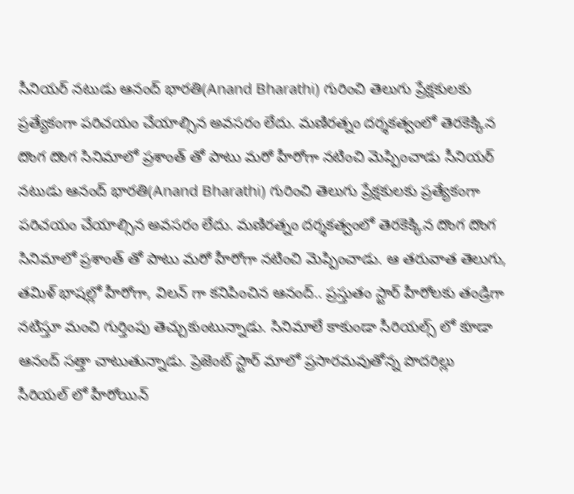సీనియర్ నటుడు ఆనంద్ భారతి(Anand Bharathi) గురించి తెలుగు ప్రేక్షకులకు ప్రత్యేకంగా పరిచయం చేయాల్సిన అవసరం లేదు. మణిరత్నం దర్శకత్వంలో తెరకెక్కిన దొంగ దొంగ సినిమాలో ప్రశాంత్ తో పాటు మరో హీరోగా నటించి మెప్పించాడు సీనియర్ నటుడు ఆనంద్ భారతి(Anand Bharathi) గురించి తెలుగు ప్రేక్షకులకు ప్రత్యేకంగా పరిచయం చేయాల్సిన అవసరం లేదు. మణిరత్నం దర్శకత్వంలో తెరకెక్కిన దొంగ దొంగ సినిమాలో ప్రశాంత్ తో పాటు మరో హీరోగా నటించి మెప్పించాడు. ఆ తరువాత తెలుగు, తమిళ్ భాషల్లో హీరోగా, విలన్ గా కనిపించిన ఆనంద్.. ప్రస్తుతం స్టార్ హీరోలకు తండ్రిగా నటిస్తూ మంచి గుర్తింపు తెచ్చుకుంటున్నాడు. సినిమాలే కాకుండా సీరియల్స్ లో కూడా ఆనంద్ సత్తా చాటుతున్నాడు. ప్రెజెంట్ స్టార్ మాలో ప్రసారమవుతోన్న పొదరిల్లు సీరియల్ లో హీరోయిన్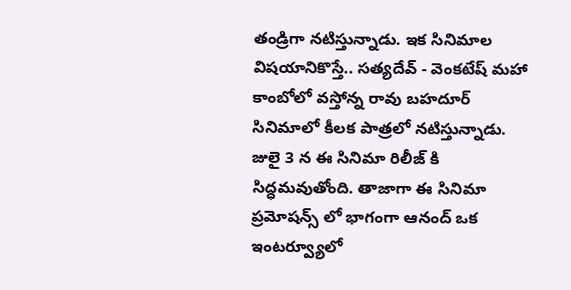తండ్రిగా నటిస్తున్నాడు. ఇక సినిమాల విషయానికొస్తే.. సత్యదేవ్ - వెంకటేష్ మహా కాంబోలో వస్తోన్న రావు బహదూర్ సినిమాలో కీలక పాత్రలో నటిస్తున్నాడు. జులై 3 న ఈ సినిమా రిలీజ్ కి సిద్ధమవుతోంది. తాజాగా ఈ సినిమా ప్రమోషన్స్ లో భాగంగా ఆనంద్ ఒక ఇంటర్వ్యూలో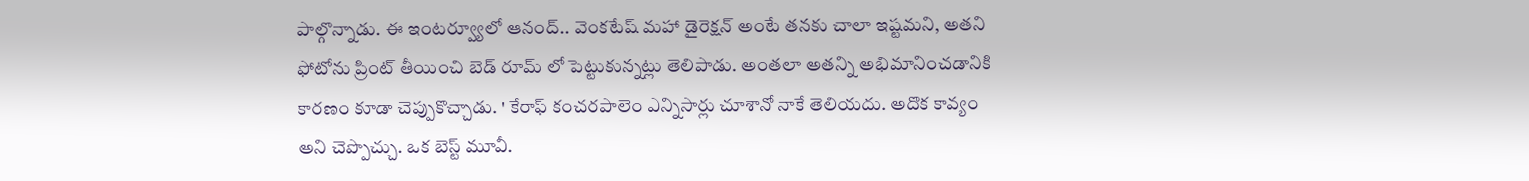పాల్గొన్నాడు. ఈ ఇంటర్వ్యూలో ఆనంద్.. వెంకటేష్ మహా డైరెక్షన్ అంటే తనకు చాలా ఇష్టమని, అతని ఫోటోను ప్రింట్ తీయించి బెడ్ రూమ్ లో పెట్టుకున్నట్లు తెలిపాడు. అంతలా అతన్ని అభిమానించడానికి కారణం కూడా చెప్పుకొచ్చాడు. ' కేరాఫ్ కంచరపాలెం ఎన్నిసార్లు చూశానో నాకే తెలియదు. అదొక కావ్యం అని చెప్పొచ్చు. ఒక బెస్ట్ మూవీ.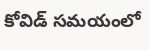కోవిడ్ సమయంలో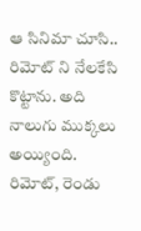ఆ సినిమా చూసి.. రిమోట్ ని నేలకేసి కొట్టాను. అది నాలుగు ముక్కలు అయ్యింది. రిమోట్, రెండు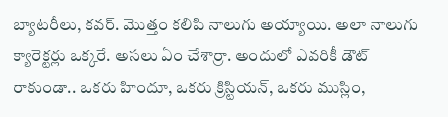బ్యాటరీలు, కవర్. మొత్తం కలిపి నాలుగు అయ్యాయి. అలా నాలుగు క్యారెక్టర్లు ఒక్కరే. అసలు ఏం చేశార్రా. అందులో ఎవరికీ డౌట్ రాకుండా.. ఒకరు హిందూ, ఒకరు క్రిస్టియన్, ఒకరు ముస్లిం,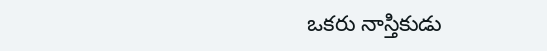ఒకరు నాస్తికుడు